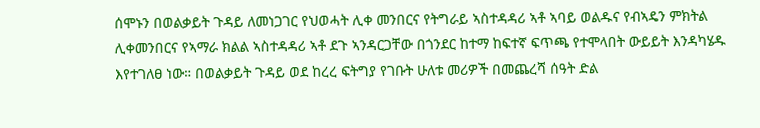ሰሞኑን በወልቃይት ጉዳይ ለመነጋገር የህወሓት ሊቀ መንበርና የትግራይ ኣስተዳዳሪ ኣቶ ኣባይ ወልዱና የብኣዴን ምክትል ሊቀመንበርና የኣማራ ክልል ኣስተዳዳሪ ኣቶ ደጉ ኣንዳርጋቸው በጎንደር ከተማ ከፍተኛ ፍጥጫ የተሞላበት ውይይት እንዳካሄዱ እየተገለፀ ነው። በወልቃይት ጉዳይ ወደ ከረረ ፍትግያ የገቡት ሁለቱ መሪዎች በመጨረሻ ሰዓት ድል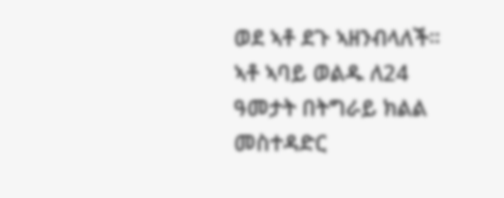ወደ ኣቶ ደጉ ኣዘንብላለች። ኣቶ ኣባይ ወልዱ ለ24 ዓመታት በትግራይ ክልል መስተዳድር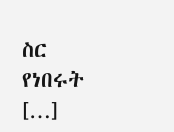ስር የነበሩት […]